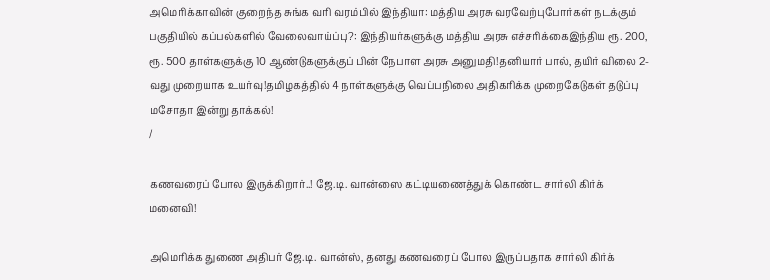அமெரிக்காவின் குறைந்த சுங்க வரி வரம்பில் இந்தியா: மத்திய அரசு வரவேற்புபோர்கள் நடக்கும் பகுதியில் கப்பல்களில் வேலைவாய்ப்பு?: இந்தியர்களுக்கு மத்திய அரசு எச்சரிக்கைஇந்திய ரூ. 200, ரூ. 500 தாள்களுக்கு 10 ஆண்டுகளுக்குப் பின் நேபாள அரசு அனுமதி!தனியார் பால், தயிர் விலை 2-வது முறையாக உயர்வு!தமிழகத்தில் 4 நாள்களுக்கு வெப்பநிலை அதிகரிக்க முறைகேடுகள் தடுப்பு மசோதா இன்று தாக்கல்!
/

கணவரைப் போல இருக்கிறார்..! ஜே.டி. வான்ஸை கட்டியணைத்துக் கொண்ட சார்லி கிர்க் மனைவி!

அமெரிக்க துணை அதிபர் ஜே.டி. வான்ஸ், தனது கணவரைப் போல இருப்பதாக சார்லி கிர்க்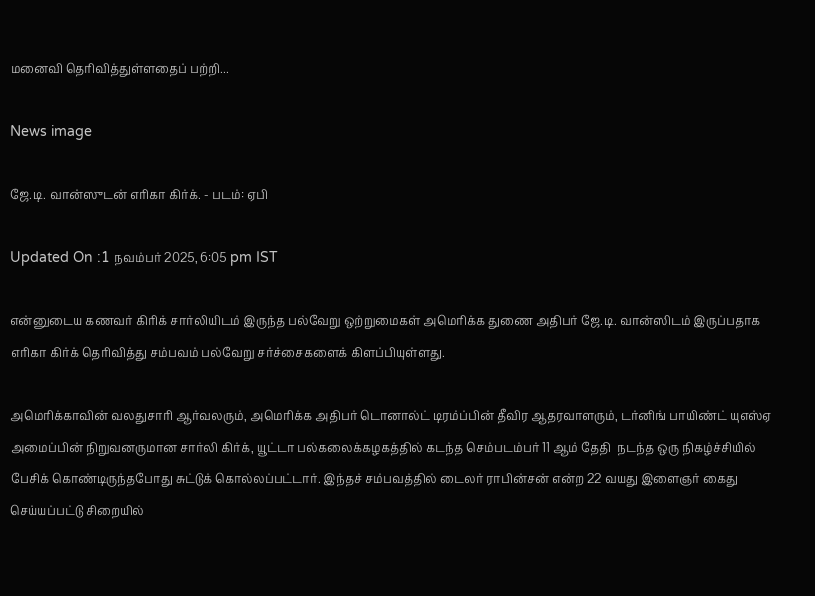மனைவி தெரிவித்துள்ளதைப் பற்றி...

News image

ஜே.டி. வான்ஸுடன் எரிகா கிர்க். - படம்: ஏபி

Updated On :1 நவம்பர் 2025, 6:05 pm IST

என்னுடைய கணவர் கிரிக் சார்லியிடம் இருந்த பல்வேறு ஒற்றுமைகள் அமெரிக்க துணை அதிபர் ஜே.டி. வான்ஸிடம் இருப்பதாக எரிகா கிர்க் தெரிவித்து சம்பவம் பல்வேறு சர்ச்சைகளைக் கிளப்பியுள்ளது.

அமெரிக்காவின் வலதுசாரி ஆர்வலரும், அமெரிக்க அதிபர் டொனால்ட் டிரம்ப்பின் தீவிர ஆதரவாளரும், டர்னிங் பாயிண்ட் யுஎஸ்ஏ அமைப்பின் நிறுவனருமான சார்லி கிர்க், யூட்டா பல்கலைக்கழகத்தில் கடந்த செம்படம்பர் 11 ஆம் தேதி  நடந்த ஒரு நிகழ்ச்சியில் பேசிக் கொண்டிருந்தபோது சுட்டுக் கொல்லப்பட்டார். இந்தச் சம்பவத்தில் டைலர் ராபின்சன் என்ற 22 வயது இளைஞர் கைது செய்யப்பட்டு சிறையில்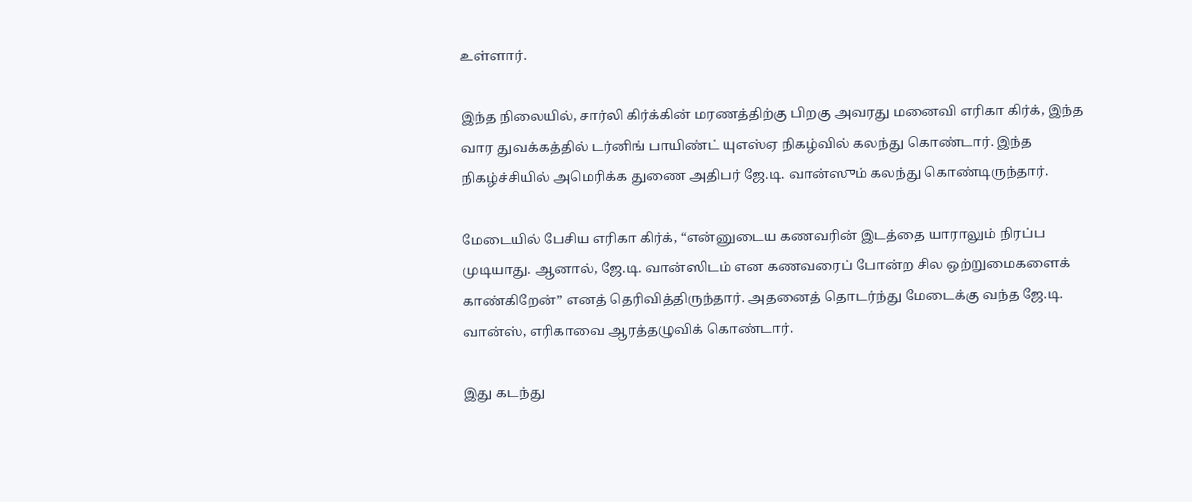உள்ளார்.

இந்த நிலையில், சார்லி கிர்க்கின் மரணத்திற்கு பிறகு அவரது மனைவி எரிகா கிர்க், இந்த வார துவக்கத்தில் டர்னிங் பாயிண்ட் யுஎஸ்ஏ நிகழ்வில் கலந்து கொண்டார். இந்த நிகழ்ச்சியில் அமெரிக்க துணை அதிபர் ஜே.டி. வான்ஸும் கலந்து கொண்டிருந்தார்.

மேடையில் பேசிய எரிகா கிர்க், “என்னுடைய கணவரின் இடத்தை யாராலும் நிரப்ப முடியாது. ஆனால், ஜே.டி. வான்ஸிடம் என கணவரைப் போன்ற சில ஒற்றுமைகளைக் காண்கிறேன்” எனத் தெரிவித்திருந்தார். அதனைத் தொடர்ந்து மேடைக்கு வந்த ஜே.டி. வான்ஸ், எரிகாவை ஆரத்தழுவிக் கொண்டார்.

இது கடந்து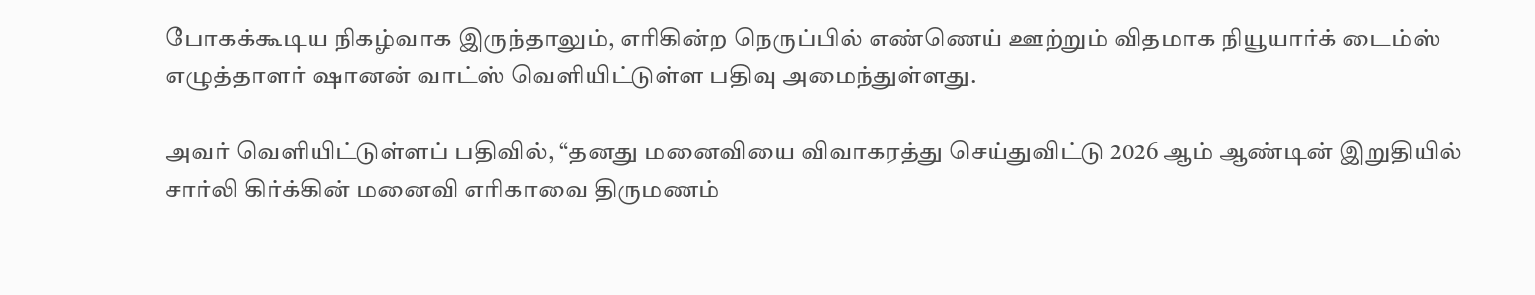போகக்கூடிய நிகழ்வாக இருந்தாலும், எரிகின்ற நெருப்பில் எண்ணெய் ஊற்றும் விதமாக நியூயார்க் டைம்ஸ் எழுத்தாளர் ஷானன் வாட்ஸ் வெளியிட்டுள்ள பதிவு அமைந்துள்ளது.

அவர் வெளியிட்டுள்ளப் பதிவில், “தனது மனைவியை விவாகரத்து செய்துவிட்டு 2026 ஆம் ஆண்டின் இறுதியில் சார்லி கிர்க்கின் மனைவி எரிகாவை திருமணம்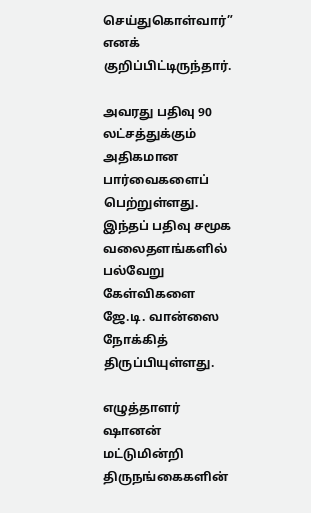செய்துகொள்வார்” எனக் குறிப்பிட்டிருந்தார்.

அவரது பதிவு 90 லட்சத்துக்கும் அதிகமான பார்வைகளைப் பெற்றுள்ளது. இந்தப் பதிவு சமூக வலைதளங்களில் பல்வேறு கேள்விகளை ஜே.டி. வான்ஸை நோக்கித் திருப்பியுள்ளது.

எழுத்தாளர் ஷானன் மட்டுமின்றி திருநங்கைகளின்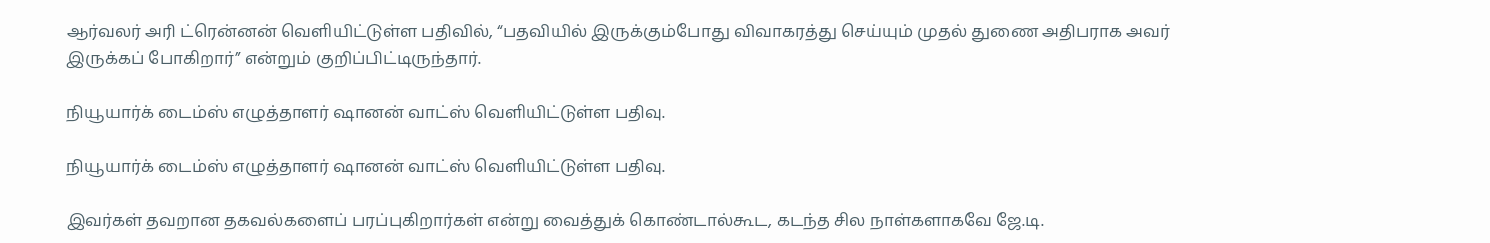ஆர்வலர் அரி ட்ரென்னன் வெளியிட்டுள்ள பதிவில், “பதவியில் இருக்கும்போது விவாகரத்து செய்யும் முதல் துணை அதிபராக அவர் இருக்கப் போகிறார்” என்றும் குறிப்பிட்டிருந்தார்.

நியூயார்க் டைம்ஸ் எழுத்தாளர் ஷானன் வாட்ஸ் வெளியிட்டுள்ள பதிவு.

நியூயார்க் டைம்ஸ் எழுத்தாளர் ஷானன் வாட்ஸ் வெளியிட்டுள்ள பதிவு.

இவர்கள் தவறான தகவல்களைப் பரப்புகிறார்கள் என்று வைத்துக் கொண்டால்கூட, கடந்த சில நாள்களாகவே ஜே.டி.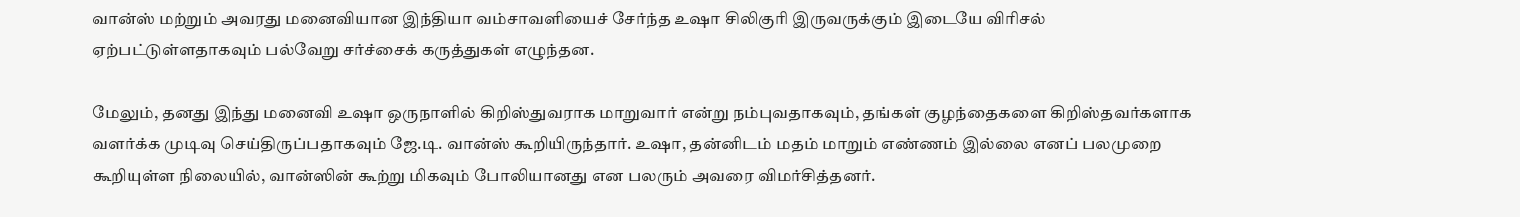வான்ஸ் மற்றும் அவரது மனைவியான இந்தியா வம்சாவளியைச் சேர்ந்த உஷா சிலிகுரி இருவருக்கும் இடையே விரிசல் ஏற்பட்டுள்ளதாகவும் பல்வேறு சர்ச்சைக் கருத்துகள் எழுந்தன.

மேலும், தனது இந்து மனைவி உஷா ஒருநாளில் கிறிஸ்துவராக மாறுவார் என்று நம்புவதாகவும், தங்கள் குழந்தைகளை கிறிஸ்தவர்களாக வளர்க்க முடிவு செய்திருப்பதாகவும் ஜே.டி. வான்ஸ் கூறியிருந்தார். உஷா, தன்னிடம் மதம் மாறும் எண்ணம் இல்லை எனப் பலமுறை கூறியுள்ள நிலையில், வான்ஸின் கூற்று மிகவும் போலியானது என பலரும் அவரை விமர்சித்தனர்.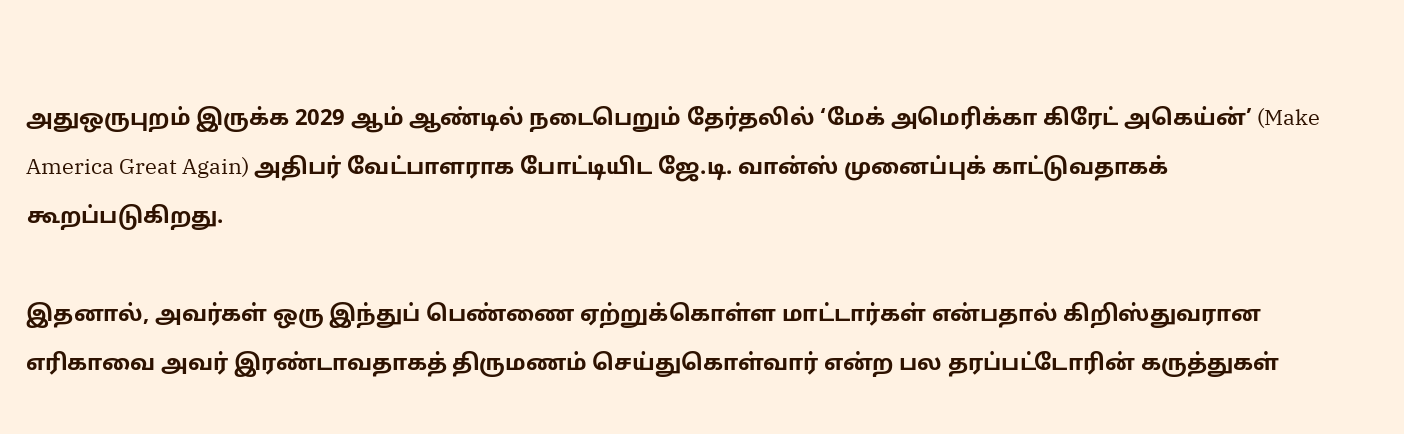அதுஒருபுறம் இருக்க 2029 ஆம் ஆண்டில் நடைபெறும் தேர்தலில் ‘மேக் அமெரிக்கா கிரேட் அகெய்ன்’ (Make America Great Again) அதிபர் வேட்பாளராக போட்டியிட ஜே.டி. வான்ஸ் முனைப்புக் காட்டுவதாகக் கூறப்படுகிறது.

இதனால், அவர்கள் ஒரு இந்துப் பெண்ணை ஏற்றுக்கொள்ள மாட்டார்கள் என்பதால் கிறிஸ்துவரான எரிகாவை அவர் இரண்டாவதாகத் திருமணம் செய்துகொள்வார் என்ற பல தரப்பட்டோரின் கருத்துகள்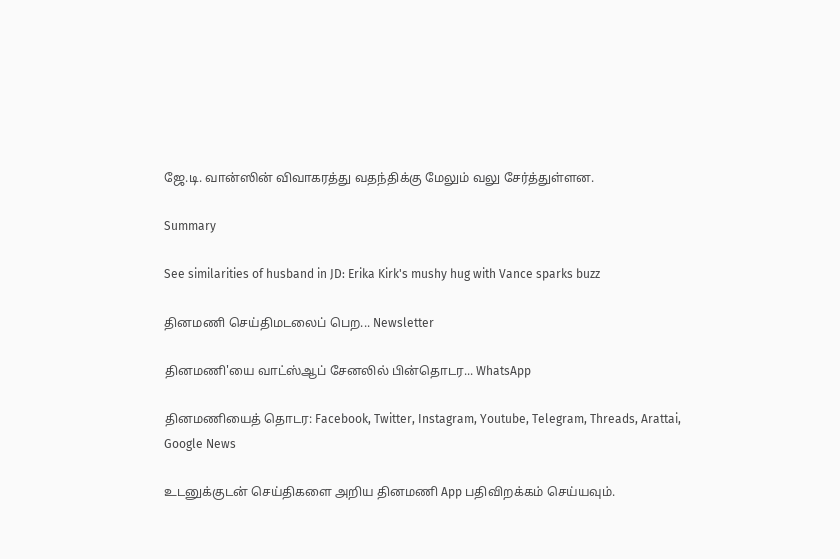ஜே.டி. வான்ஸின் விவாகரத்து வதந்திக்கு மேலும் வலு சேர்த்துள்ளன.

Summary

See similarities of husband in JD: Erika Kirk's mushy hug with Vance sparks buzz

தினமணி செய்திமடலைப் பெற... Newsletter

தினமணி'யை வாட்ஸ்ஆப் சேனலில் பின்தொடர... WhatsApp

தினமணியைத் தொடர: Facebook, Twitter, Instagram, Youtube, Telegram, Threads, Arattai, Google News

உடனுக்குடன் செய்திகளை அறிய தினமணி App பதிவிறக்கம் செய்யவும்.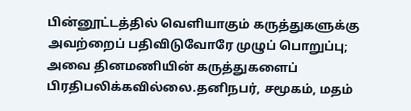பின்னூட்டத்தில் வெளியாகும் கருத்துகளுக்கு அவற்றைப் பதிவிடுவோரே முழுப் பொறுப்பு; அவை தினமணியின் கருத்துகளைப் பிரதிபலிக்கவில்லை.தனிநபர், சமூகம், மதம்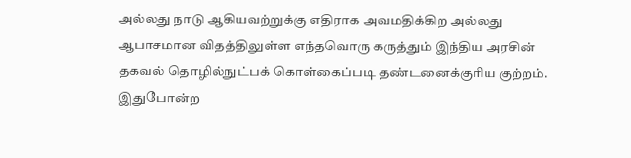அல்லது நாடு ஆகியவற்றுக்கு எதிராக அவமதிக்கிற அல்லது ஆபாசமான விதத்திலுள்ள எந்தவொரு கருத்தும் இந்திய அரசின் தகவல் தொழில்நுட்பக் கொள்கைப்படி தண்டனைக்குரிய குற்றம். இதுபோன்ற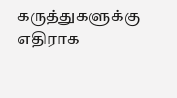கருத்துகளுக்கு எதிராக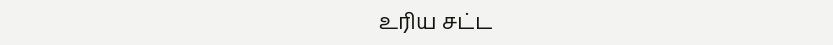உரிய சட்ட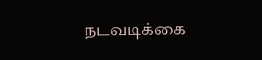நடவடிக்கை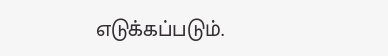எடுக்கப்படும்.